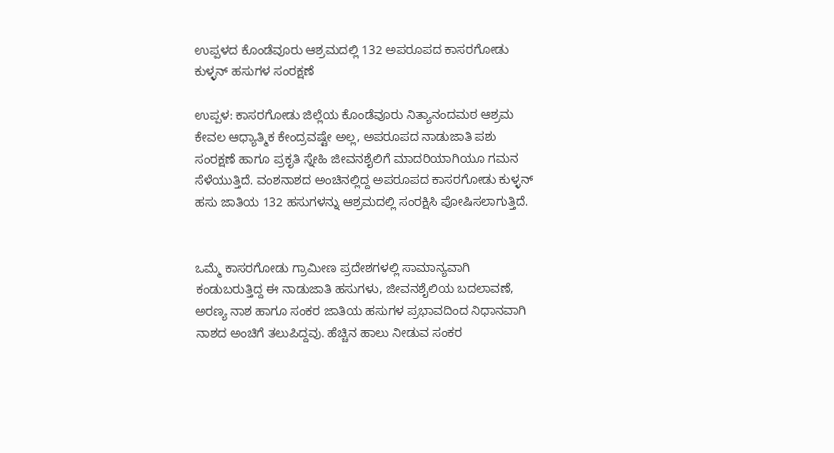ಉಪ್ಪಳದ ಕೊಂಡೆವೂರು ಆಶ್ರಮದಲ್ಲಿ 132 ಅಪರೂಪದ ಕಾಸರಗೋಡು ಕುಳ್ಳನ್ ಹಸುಗಳ ಸಂರಕ್ಷಣೆ

ಉಪ್ಪಳ: ಕಾಸರಗೋಡು ಜಿಲ್ಲೆಯ ಕೊಂಡೆವೂರು ನಿತ್ಯಾನಂದಮಠ ಆಶ್ರಮ ಕೇವಲ ಆಧ್ಯಾತ್ಮಿಕ ಕೇಂದ್ರವಷ್ಟೇ ಅಲ್ಲ, ಅಪರೂಪದ ನಾಡುಜಾತಿ ಪಶು ಸಂರಕ್ಷಣೆ ಹಾಗೂ ಪ್ರಕೃತಿ ಸ್ನೇಹಿ ಜೀವನಶೈಲಿಗೆ ಮಾದರಿಯಾಗಿಯೂ ಗಮನ ಸೆಳೆಯುತ್ತಿದೆ. ವಂಶನಾಶದ ಅಂಚಿನಲ್ಲಿದ್ದ ಅಪರೂಪದ ಕಾಸರಗೋಡು ಕುಳ್ಳನ್ ಹಸು ಜಾತಿಯ 132 ಹಸುಗಳನ್ನು ಆಶ್ರಮದಲ್ಲಿ ಸಂರಕ್ಷಿಸಿ ಪೋಷಿಸಲಾಗುತ್ತಿದೆ.


ಒಮ್ಮೆ ಕಾಸರಗೋಡು ಗ್ರಾಮೀಣ ಪ್ರದೇಶಗಳಲ್ಲಿ ಸಾಮಾನ್ಯವಾಗಿ ಕಂಡುಬರುತ್ತಿದ್ದ ಈ ನಾಡುಜಾತಿ ಹಸುಗಳು, ಜೀವನಶೈಲಿಯ ಬದಲಾವಣೆ, ಅರಣ್ಯ ನಾಶ ಹಾಗೂ ಸಂಕರ ಜಾತಿಯ ಹಸುಗಳ ಪ್ರಭಾವದಿಂದ ನಿಧಾನವಾಗಿ ನಾಶದ ಅಂಚಿಗೆ ತಲುಪಿದ್ದವು. ಹೆಚ್ಚಿನ ಹಾಲು ನೀಡುವ ಸಂಕರ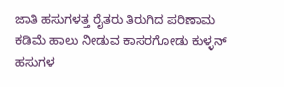ಜಾತಿ ಹಸುಗಳತ್ತ ರೈತರು ತಿರುಗಿದ ಪರಿಣಾಮ ಕಡಿಮೆ ಹಾಲು ನೀಡುವ ಕಾಸರಗೋಡು ಕುಳ್ಳನ್ ಹಸುಗಳ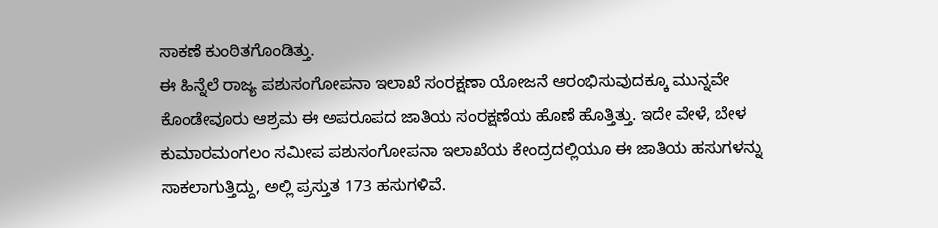ಸಾಕಣೆ ಕುಂಠಿತಗೊಂಡಿತ್ತು.
ಈ ಹಿನ್ನೆಲೆ ರಾಜ್ಯ ಪಶುಸಂಗೋಪನಾ ಇಲಾಖೆ ಸಂರಕ್ಷಣಾ ಯೋಜನೆ ಆರಂಭಿಸುವುದಕ್ಕೂ ಮುನ್ನವೇ ಕೊಂಡೇವೂರು ಆಶ್ರಮ ಈ ಅಪರೂಪದ ಜಾತಿಯ ಸಂರಕ್ಷಣೆಯ ಹೊಣೆ ಹೊತ್ತಿತ್ತು. ಇದೇ ವೇಳೆ, ಬೇಳ ಕುಮಾರಮಂಗಲಂ ಸಮೀಪ ಪಶುಸಂಗೋಪನಾ ಇಲಾಖೆಯ ಕೇಂದ್ರದಲ್ಲಿಯೂ ಈ ಜಾತಿಯ ಹಸುಗಳನ್ನು ಸಾಕಲಾಗುತ್ತಿದ್ದು, ಅಲ್ಲಿ ಪ್ರಸ್ತುತ 173 ಹಸುಗಳಿವೆ.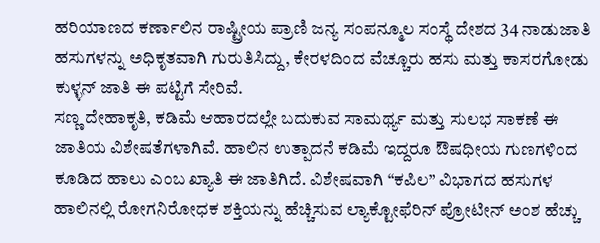ಹರಿಯಾಣದ ಕರ್ಣಾಲಿನ ರಾಷ್ಟ್ರೀಯ ಪ್ರಾಣಿ ಜನ್ಯ ಸಂಪನ್ಮೂಲ ಸಂಸ್ಥೆ ದೇಶದ 34 ನಾಡುಜಾತಿ ಹಸುಗಳನ್ನು ಅಧಿಕೃತವಾಗಿ ಗುರುತಿಸಿದ್ದು, ಕೇರಳದಿಂದ ವೆಚ್ಚೂರು ಹಸು ಮತ್ತು ಕಾಸರಗೋಡು ಕುಳ್ಳನ್ ಜಾತಿ ಈ ಪಟ್ಟಿಗೆ ಸೇರಿವೆ.
ಸಣ್ಣ ದೇಹಾಕೃತಿ, ಕಡಿಮೆ ಆಹಾರದಲ್ಲೇ ಬದುಕುವ ಸಾಮರ್ಥ್ಯ ಮತ್ತು ಸುಲಭ ಸಾಕಣೆ ಈ ಜಾತಿಯ ವಿಶೇಷತೆಗಳಾಗಿವೆ. ಹಾಲಿನ ಉತ್ಪಾದನೆ ಕಡಿಮೆ ಇದ್ದರೂ ಔಷಧೀಯ ಗುಣಗಳಿಂದ ಕೂಡಿದ ಹಾಲು ಎಂಬ ಖ್ಯಾತಿ ಈ ಜಾತಿಗಿದೆ. ವಿಶೇಷವಾಗಿ “ಕಪಿಲ” ವಿಭಾಗದ ಹಸುಗಳ ಹಾಲಿನಲ್ಲಿ ರೋಗನಿರೋಧಕ ಶಕ್ತಿಯನ್ನು ಹೆಚ್ಚಿಸುವ ಲ್ಯಾಕ್ಟೋಫೆರಿನ್ ಪ್ರೋಟೀನ್ ಅಂಶ ಹೆಚ್ಚು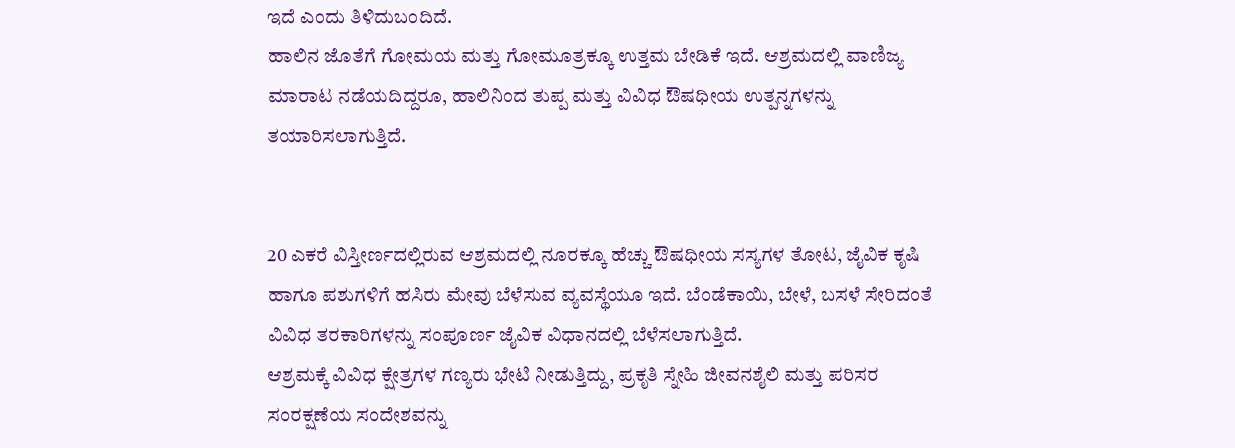ಇದೆ ಎಂದು ತಿಳಿದುಬಂದಿದೆ.
ಹಾಲಿನ ಜೊತೆಗೆ ಗೋಮಯ ಮತ್ತು ಗೋಮೂತ್ರಕ್ಕೂ ಉತ್ತಮ ಬೇಡಿಕೆ ಇದೆ. ಆಶ್ರಮದಲ್ಲಿ ವಾಣಿಜ್ಯ ಮಾರಾಟ ನಡೆಯದಿದ್ದರೂ, ಹಾಲಿನಿಂದ ತುಪ್ಪ ಮತ್ತು ವಿವಿಧ ಔಷಧೀಯ ಉತ್ಪನ್ನಗಳನ್ನು ತಯಾರಿಸಲಾಗುತ್ತಿದೆ.


20 ಎಕರೆ ವಿಸ್ತೀರ್ಣದಲ್ಲಿರುವ ಆಶ್ರಮದಲ್ಲಿ ನೂರಕ್ಕೂ ಹೆಚ್ಚು ಔಷಧೀಯ ಸಸ್ಯಗಳ ತೋಟ, ಜೈವಿಕ ಕೃಷಿ ಹಾಗೂ ಪಶುಗಳಿಗೆ ಹಸಿರು ಮೇವು ಬೆಳೆಸುವ ವ್ಯವಸ್ಥೆಯೂ ಇದೆ. ಬೆಂಡೆಕಾಯಿ, ಬೇಳೆ, ಬಸಳೆ ಸೇರಿದಂತೆ ವಿವಿಧ ತರಕಾರಿಗಳನ್ನು ಸಂಪೂರ್ಣ ಜೈವಿಕ ವಿಧಾನದಲ್ಲಿ ಬೆಳೆಸಲಾಗುತ್ತಿದೆ.
ಆಶ್ರಮಕ್ಕೆ ವಿವಿಧ ಕ್ಷೇತ್ರಗಳ ಗಣ್ಯರು ಭೇಟಿ ನೀಡುತ್ತಿದ್ದು, ಪ್ರಕೃತಿ ಸ್ನೇಹಿ ಜೀವನಶೈಲಿ ಮತ್ತು ಪರಿಸರ ಸಂರಕ್ಷಣೆಯ ಸಂದೇಶವನ್ನು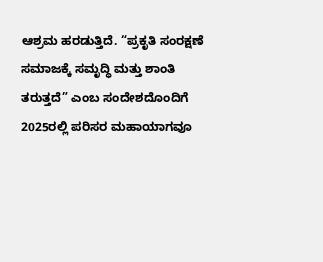ಆಶ್ರಮ ಹರಡುತ್ತಿದೆ. “ಪ್ರಕೃತಿ ಸಂರಕ್ಷಣೆ ಸಮಾಜಕ್ಕೆ ಸಮೃದ್ಧಿ ಮತ್ತು ಶಾಂತಿ ತರುತ್ತದೆ” ಎಂಬ ಸಂದೇಶದೊಂದಿಗೆ 2025ರಲ್ಲಿ ಪರಿಸರ ಮಹಾಯಾಗವೂ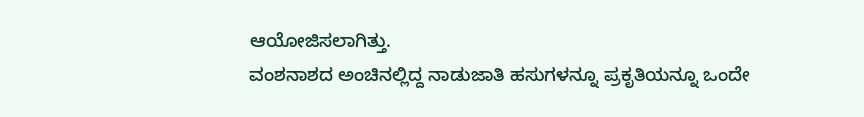ಆಯೋಜಿಸಲಾಗಿತ್ತು.
ವಂಶನಾಶದ ಅಂಚಿನಲ್ಲಿದ್ದ ನಾಡುಜಾತಿ ಹಸುಗಳನ್ನೂ ಪ್ರಕೃತಿಯನ್ನೂ ಒಂದೇ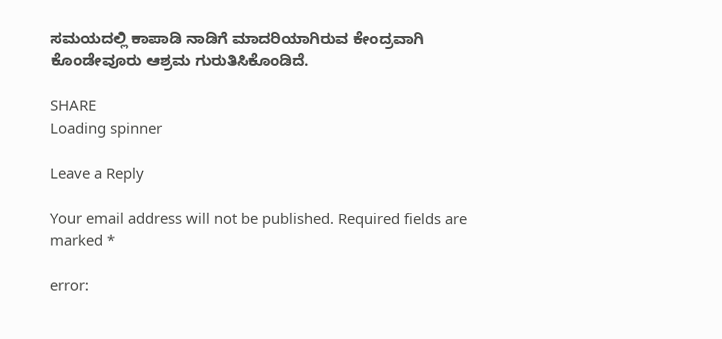ಸಮಯದಲ್ಲಿ ಕಾಪಾಡಿ ನಾಡಿಗೆ ಮಾದರಿಯಾಗಿರುವ ಕೇಂದ್ರವಾಗಿ ಕೊಂಡೇವೂರು ಆಶ್ರಮ ಗುರುತಿಸಿಕೊಂಡಿದೆ.

SHARE
Loading spinner

Leave a Reply

Your email address will not be published. Required fields are marked *

error: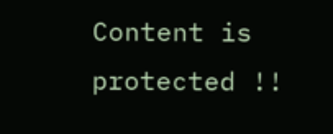Content is protected !!